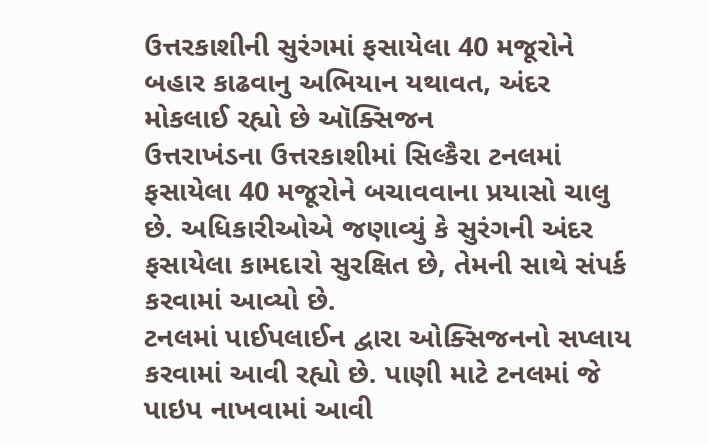ઉત્તરકાશીની સુરંગમાં ફસાયેલા 40 મજૂરોને બહાર કાઢવાનુ અભિયાન યથાવત, અંદર મોકલાઈ રહ્યો છે ઑક્સિજન
ઉત્તરાખંડના ઉત્તરકાશીમાં સિલ્કૈરા ટનલમાં ફસાયેલા 40 મજૂરોને બચાવવાના પ્રયાસો ચાલુ છે. અધિકારીઓએ જણાવ્યું કે સુરંગની અંદર ફસાયેલા કામદારો સુરક્ષિત છે, તેમની સાથે સંપર્ક કરવામાં આવ્યો છે.
ટનલમાં પાઈપલાઈન દ્વારા ઓક્સિજનનો સપ્લાય કરવામાં આવી રહ્યો છે. પાણી માટે ટનલમાં જે પાઇપ નાખવામાં આવી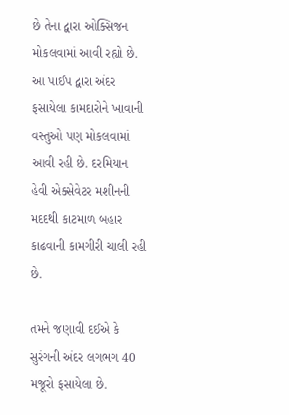છે તેના દ્વારા ઓક્સિજન મોકલવામાં આવી રહ્યો છે. આ પાઈપ દ્વારા અંદર ફસાયેલા કામદારોને ખાવાની વસ્તુઓ પણ મોકલવામાં આવી રહી છે. દરમિયાન હેવી એક્સેવેટર મશીનની મદદથી કાટમાળ બહાર કાઢવાની કામગીરી ચાલી રહી છે.

તમને જણાવી દઈએ કે સુરંગની અંદર લગભગ 40 મજૂરો ફસાયેલા છે.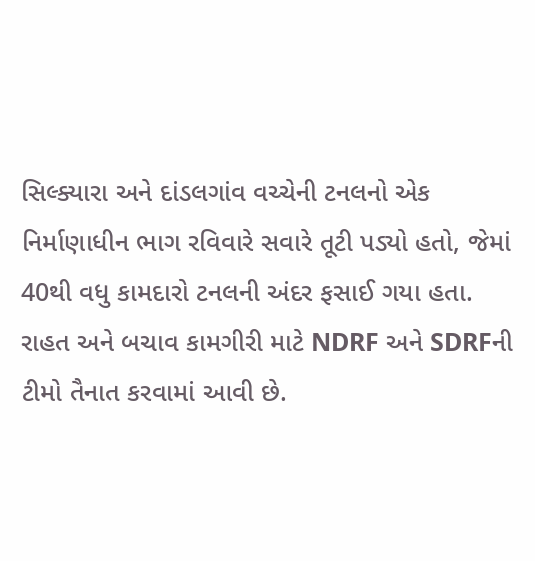સિલ્ક્યારા અને દાંડલગાંવ વચ્ચેની ટનલનો એક નિર્માણાધીન ભાગ રવિવારે સવારે તૂટી પડ્યો હતો, જેમાં 40થી વધુ કામદારો ટનલની અંદર ફસાઈ ગયા હતા.
રાહત અને બચાવ કામગીરી માટે NDRF અને SDRFની ટીમો તૈનાત કરવામાં આવી છે.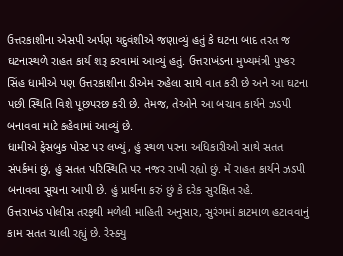ઉત્તરકાશીના એસપી અર્પણ યદુવંશીએ જણાવ્યું હતું કે ઘટના બાદ તરત જ ઘટનાસ્થળે રાહત કાર્ય શરૂ કરવામાં આવ્યું હતું. ઉત્તરાખંડના મુખ્યમંત્રી પુષ્કર સિંહ ધામીએ પણ ઉત્તરકાશીના ડીએમ રુહેલા સાથે વાત કરી છે અને આ ઘટના પછી સ્થિતિ વિશે પૂછપરછ કરી છે. તેમજ, તેઓને આ બચાવ કાર્યને ઝડપી બનાવવા માટે કહેવામાં આવ્યું છે.
ધામીએ ફેસબુક પોસ્ટ પર લખ્યું, હું સ્થળ પરના અધિકારીઓ સાથે સતત સંપર્કમાં છું, હું સતત પરિસ્થિતિ પર નજર રાખી રહ્યો છું. મેં રાહત કાર્યને ઝડપી બનાવવા સૂચના આપી છે. હું પ્રાર્થના કરું છું કે દરેક સુરક્ષિત રહે.
ઉત્તરાખંડ પોલીસ તરફથી મળેલી માહિતી અનુસાર, સુરંગમાં કાટમાળ હટાવવાનું કામ સતત ચાલી રહ્યું છે. રેસ્ક્યુ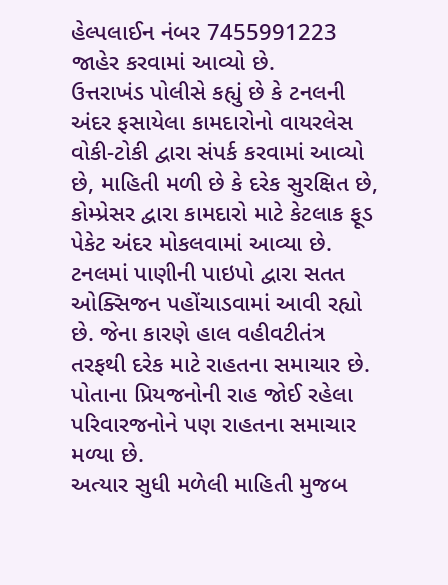હેલ્પલાઈન નંબર 7455991223 જાહેર કરવામાં આવ્યો છે.
ઉત્તરાખંડ પોલીસે કહ્યું છે કે ટનલની અંદર ફસાયેલા કામદારોનો વાયરલેસ વોકી-ટોકી દ્વારા સંપર્ક કરવામાં આવ્યો છે, માહિતી મળી છે કે દરેક સુરક્ષિત છે, કોમ્પ્રેસર દ્વારા કામદારો માટે કેટલાક ફૂડ પેકેટ અંદર મોકલવામાં આવ્યા છે. ટનલમાં પાણીની પાઇપો દ્વારા સતત ઓક્સિજન પહોંચાડવામાં આવી રહ્યો છે. જેના કારણે હાલ વહીવટીતંત્ર તરફથી દરેક માટે રાહતના સમાચાર છે. પોતાના પ્રિયજનોની રાહ જોઈ રહેલા પરિવારજનોને પણ રાહતના સમાચાર મળ્યા છે.
અત્યાર સુધી મળેલી માહિતી મુજબ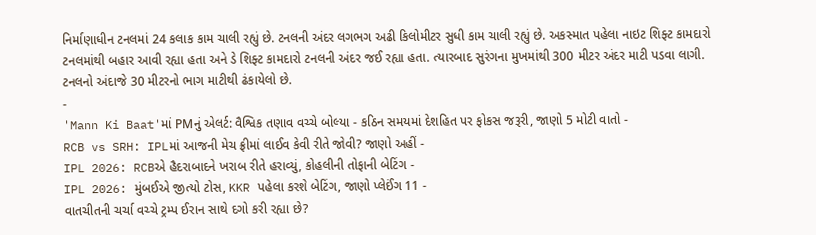નિર્માણાધીન ટનલમાં 24 કલાક કામ ચાલી રહ્યું છે. ટનલની અંદર લગભગ અઢી કિલોમીટર સુધી કામ ચાલી રહ્યું છે. અકસ્માત પહેલા નાઇટ શિફ્ટ કામદારો ટનલમાંથી બહાર આવી રહ્યા હતા અને ડે શિફ્ટ કામદારો ટનલની અંદર જઈ રહ્યા હતા. ત્યારબાદ સુરંગના મુખમાંથી 300 મીટર અંદર માટી પડવા લાગી. ટનલનો અંદાજે 30 મીટરનો ભાગ માટીથી ઢંકાયેલો છે.
-
'Mann Ki Baat'માં PMનું એલર્ટ: વૈશ્વિક તણાવ વચ્ચે બોલ્યા - કઠિન સમયમાં દેશહિત પર ફોકસ જરૂરી, જાણો 5 મોટી વાતો -
RCB vs SRH: IPLમાં આજની મેચ ફ્રીમાં લાઈવ કેવી રીતે જોવી? જાણો અહીં -
IPL 2026: RCBએ હૈદરાબાદને ખરાબ રીતે હરાવ્યું, કોહલીની તોફાની બેટિંગ -
IPL 2026: મુંબઈએ જીત્યો ટોસ, KKR પહેલા કરશે બેટિંગ, જાણો પ્લેઈંગ 11 -
વાતચીતની ચર્ચા વચ્ચે ટ્રમ્પ ઈરાન સાથે દગો કરી રહ્યા છે?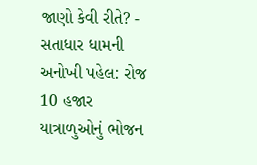જાણો કેવી રીતે? -
સતાધાર ધામની અનોખી પહેલ: રોજ 10 હજાર યાત્રાળુઓનું ભોજન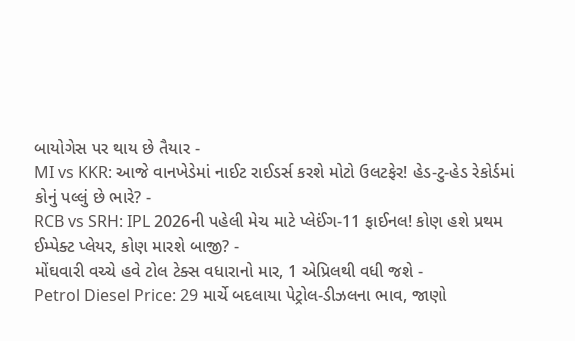બાયોગેસ પર થાય છે તૈયાર -
MI vs KKR: આજે વાનખેડેમાં નાઈટ રાઈડર્સ કરશે મોટો ઉલટફેર! હેડ-ટુ-હેડ રેકોર્ડમાં કોનું પલ્લું છે ભારે? -
RCB vs SRH: IPL 2026ની પહેલી મેચ માટે પ્લેઈંગ-11 ફાઈનલ! કોણ હશે પ્રથમ ઈમ્પેક્ટ પ્લેયર, કોણ મારશે બાજી? -
મોંઘવારી વચ્ચે હવે ટોલ ટેક્સ વધારાનો માર, 1 એપ્રિલથી વધી જશે -
Petrol Diesel Price: 29 માર્ચે બદલાયા પેટ્રોલ-ડીઝલના ભાવ, જાણો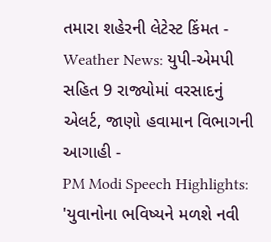તમારા શહેરની લેટેસ્ટ કિંમત -
Weather News: યુપી-એમપી સહિત 9 રાજ્યોમાં વરસાદનું એલર્ટ, જાણો હવામાન વિભાગની આગાહી -
PM Modi Speech Highlights: 'યુવાનોના ભવિષ્યને મળશે નવી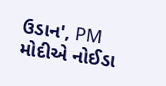ઉડાન', PM મોદીએ નોઈડા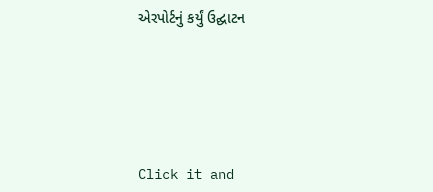એરપોર્ટનું કર્યું ઉદ્ઘાટન






Click it and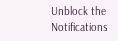Unblock the Notifications